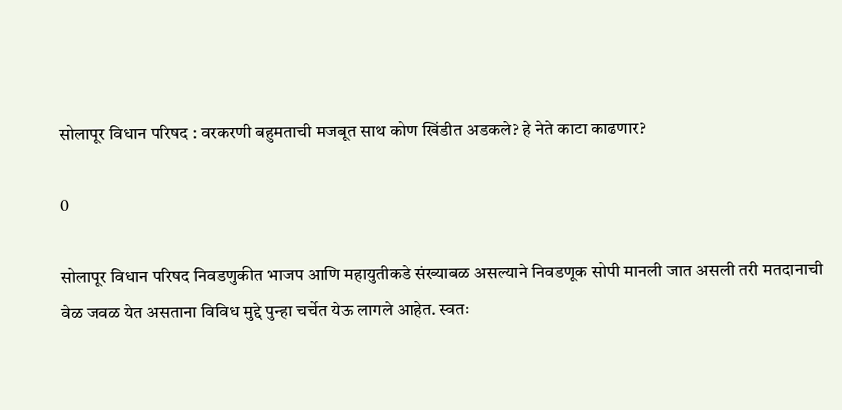सोलापूर विधान परिषद : वरकरणी बहुमताची मजबूत साथ कोण खिंडीत अडकले? हे नेते काटा काढणार?

0

सोलापूर विधान परिषद निवडणुकीत भाजप आणि महायुतीकडे संख्याबळ असल्याने निवडणूक सोपी मानली जात असली तरी मतदानाची वेळ जवळ येत असताना विविध मुद्दे पुन्हा चर्चेत येऊ लागले आहेत. स्वतः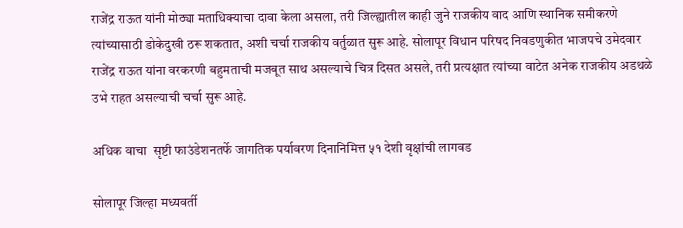राजेंद्र राऊत यांनी मोठ्या मताधिक्याचा दावा केला असला, तरी जिल्ह्यातील काही जुने राजकीय वाद आणि स्थानिक समीकरणे त्यांच्यासाठी डोकेदुखी ठरू शकतात, अशी चर्चा राजकीय वर्तुळात सुरू आहे. सोलापूर विधान परिषद निवडणुकीत भाजपचे उमेदवार राजेंद्र राऊत यांना वरकरणी बहुमताची मजबूत साथ असल्याचे चित्र दिसत असले, तरी प्रत्यक्षात त्यांच्या वाटेत अनेक राजकीय अडथळे उभे राहत असल्याची चर्चा सुरू आहे.

अधिक वाचा  सृष्टी फाउंडेशनतर्फे जागतिक पर्यावरण दिनानिमित्त ५१ देशी वृक्षांची लागवड

सोलापूर जिल्हा मध्यवर्ती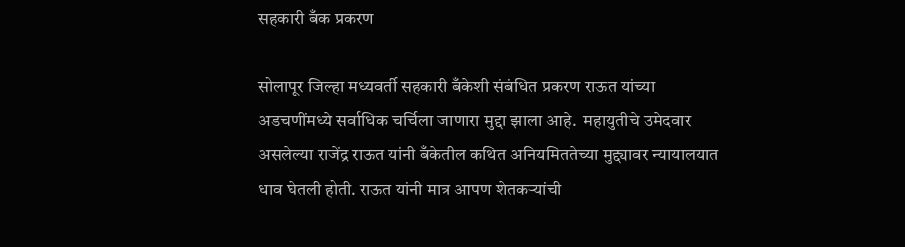सहकारी बँक प्रकरण

सोलापूर जिल्हा मध्यवर्ती सहकारी बँकेशी संबंधित प्रकरण राऊत यांच्या अडचणींमध्ये सर्वाधिक चर्चिला जाणारा मुद्दा झाला आहे.  महायुतीचे उमेदवार असलेल्या राजेंद्र राऊत यांनी बँकेतील कथित अनियमिततेच्या मुद्द्यावर न्यायालयात धाव घेतली होती. राऊत यांनी मात्र आपण शेतकऱ्यांची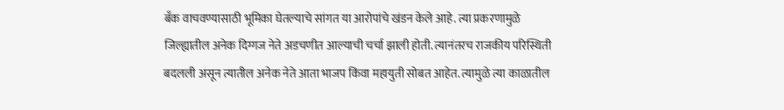बँक वाचवण्यासाठी भूमिका घेतल्याचे सांगत या आरोपांचे खंडन केले आहे. त्या प्रकरणामुळे जिल्ह्यातील अनेक दिग्गज नेते अडचणीत आल्याची चर्चा झाली होती. त्यानंतरच राजकीय परिस्थिती बदलली असून त्यातील अनेक नेते आता भाजप किंवा महायुती सोबत आहेत. त्यामुळे त्या काळातील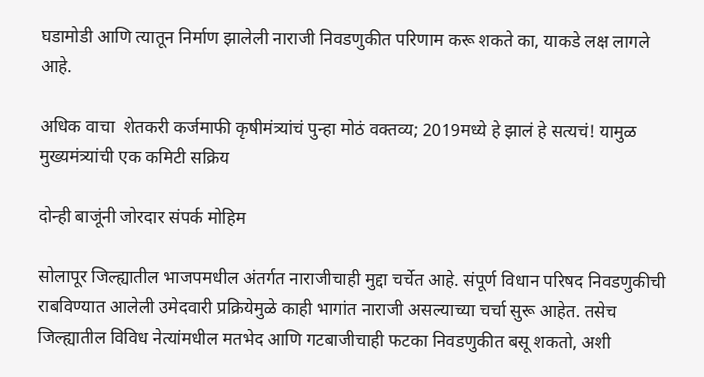घडामोडी आणि त्यातून निर्माण झालेली नाराजी निवडणुकीत परिणाम करू शकते का, याकडे लक्ष लागले आहे.

अधिक वाचा  शेतकरी कर्जमाफी कृषीमंत्र्यांचं पुन्हा मोठं वक्तव्य; 2019मध्ये हे झालं हे सत्यचं! यामुळ मुख्यमंत्र्यांची एक कमिटी सक्रिय

दोन्ही बाजूंनी जोरदार संपर्क मोहिम

सोलापूर जिल्ह्यातील भाजपमधील अंतर्गत नाराजीचाही मुद्दा चर्चेत आहे. संपूर्ण विधान परिषद निवडणुकीची राबविण्यात आलेली उमेदवारी प्रक्रियेमुळे काही भागांत नाराजी असल्याच्या चर्चा सुरू आहेत. तसेच जिल्ह्यातील विविध नेत्यांमधील मतभेद आणि गटबाजीचाही फटका निवडणुकीत बसू शकतो, अशी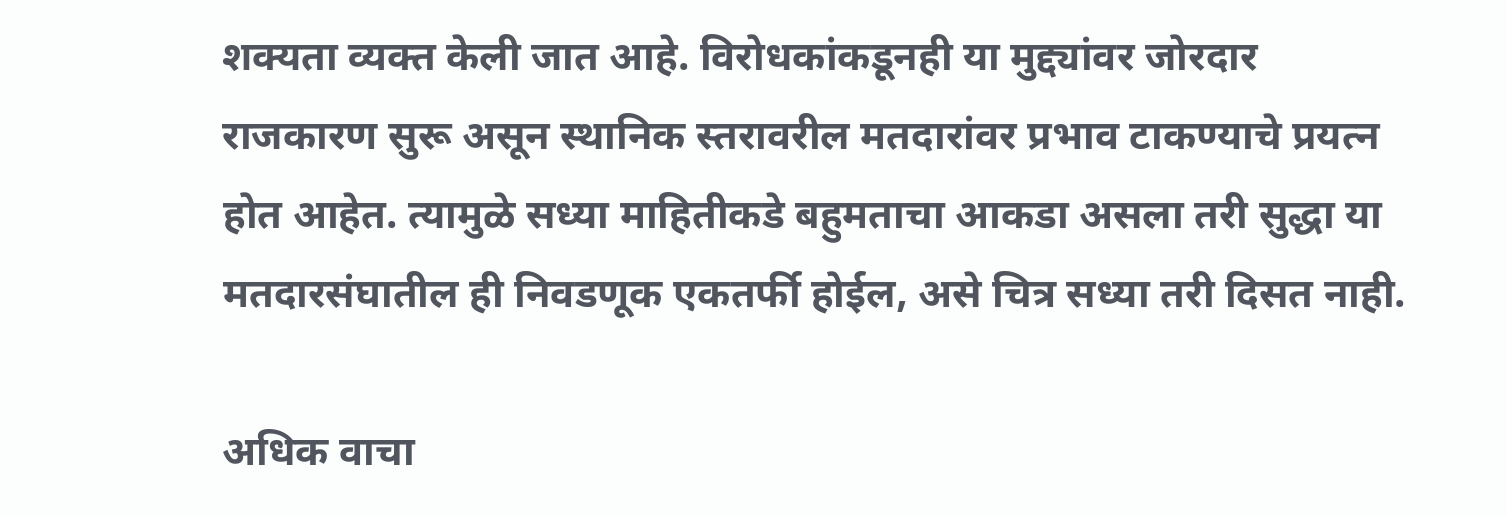शक्यता व्यक्त केली जात आहे. विरोधकांकडूनही या मुद्द्यांवर जोरदार राजकारण सुरू असून स्थानिक स्तरावरील मतदारांवर प्रभाव टाकण्याचे प्रयत्न होत आहेत. त्यामुळे सध्या माहितीकडे बहुमताचा आकडा असला तरी सुद्धा या मतदारसंघातील ही निवडणूक एकतर्फी होईल, असे चित्र सध्या तरी दिसत नाही.

अधिक वाचा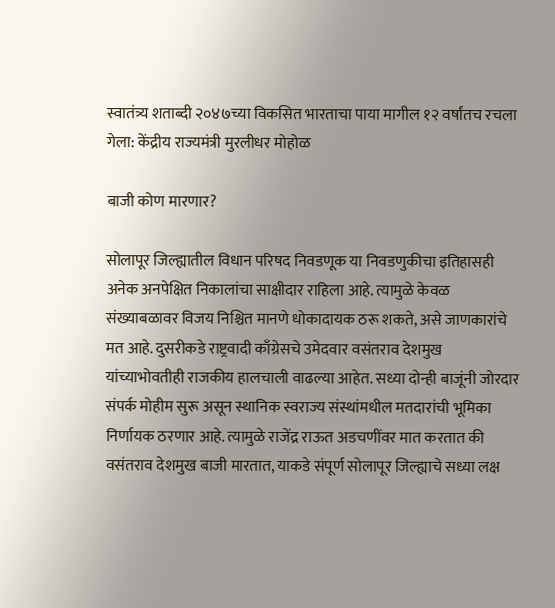स्वातंत्र्य शताब्दी २०४७च्या विकसित भारताचा पाया मागील १२ वर्षांतच रचला गेला: केंद्रीय राज्यमंत्री मुरलीधर मोहोळ

बाजी कोण मारणार?

सोलापूर जिल्ह्यातील विधान परिषद निवडणूक या निवडणुकीचा इतिहासही अनेक अनपेक्षित निकालांचा साक्षीदार राहिला आहे. त्यामुळे केवळ संख्याबळावर विजय निश्चित मानणे धोकादायक ठरू शकते, असे जाणकारांचे मत आहे. दुसरीकडे राष्ट्रवादी काँग्रेसचे उमेदवार वसंतराव देशमुख यांच्याभोवतीही राजकीय हालचाली वाढल्या आहेत. सध्या दोन्ही बाजूंनी जोरदार संपर्क मोहीम सुरू असून स्थानिक स्वराज्य संस्थांमधील मतदारांची भूमिका निर्णायक ठरणार आहे. त्यामुळे राजेंद्र राऊत अडचणींवर मात करतात की वसंतराव देशमुख बाजी मारतात, याकडे संपूर्ण सोलापूर जिल्ह्याचे सध्या लक्ष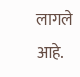लागले आहे.